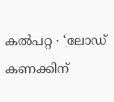കൽപറ്റ ∙ ‘ലോഡ് കണക്കിന്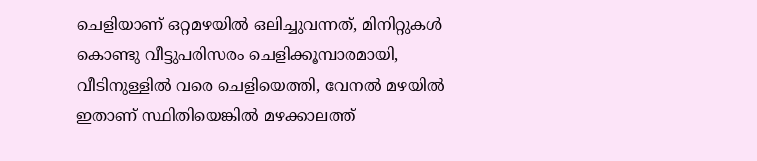ചെളിയാണ് ഒറ്റമഴയിൽ ഒലിച്ചുവന്നത്, മിനിറ്റുകൾ കൊണ്ടു വീട്ടുപരിസരം ചെളിക്കൂമ്പാരമായി, വീടിനുള്ളിൽ വരെ ചെളിയെത്തി, വേനൽ മഴയിൽ ഇതാണ് സ്ഥിതിയെങ്കിൽ മഴക്കാലത്ത്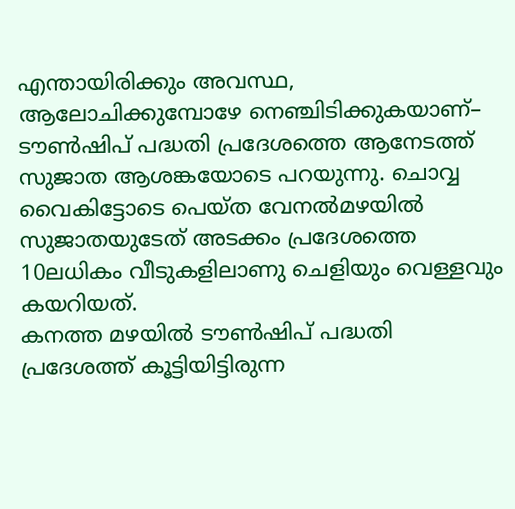എന്തായിരിക്കും അവസ്ഥ, ആലോചിക്കുമ്പോഴേ നെഞ്ചിടിക്കുകയാണ്– ടൗൺഷിപ് പദ്ധതി പ്രദേശത്തെ ആനേടത്ത് സുജാത ആശങ്കയോടെ പറയുന്നു. ചൊവ്വ വൈകിട്ടോടെ പെയ്ത വേനൽമഴയിൽ സുജാതയുടേത് അടക്കം പ്രദേശത്തെ 10ലധികം വീടുകളിലാണു ചെളിയും വെള്ളവും കയറിയത്.
കനത്ത മഴയിൽ ടൗൺഷിപ് പദ്ധതി പ്രദേശത്ത് കൂട്ടിയിട്ടിരുന്ന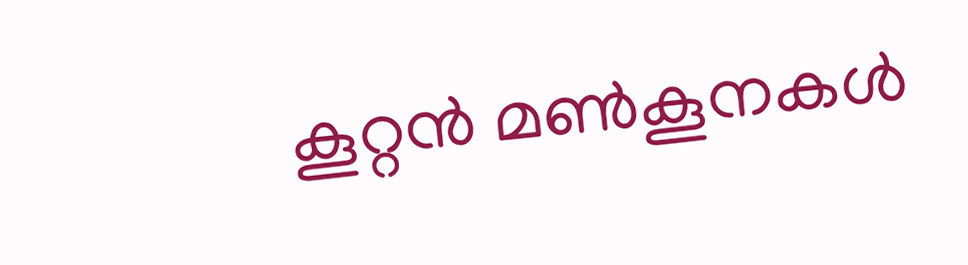കൂറ്റൻ മൺകൂനകൾ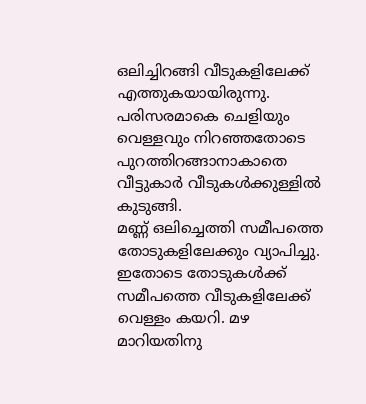ഒലിച്ചിറങ്ങി വീടുകളിലേക്ക് എത്തുകയായിരുന്നു. പരിസരമാകെ ചെളിയും വെള്ളവും നിറഞ്ഞതോടെ പുറത്തിറങ്ങാനാകാതെ വീട്ടുകാർ വീടുകൾക്കുള്ളിൽ കുടുങ്ങി.
മണ്ണ് ഒലിച്ചെത്തി സമീപത്തെ തോടുകളിലേക്കും വ്യാപിച്ചു.
ഇതോടെ തോടുകൾക്ക് സമീപത്തെ വീടുകളിലേക്ക് വെള്ളം കയറി. മഴ മാറിയതിനു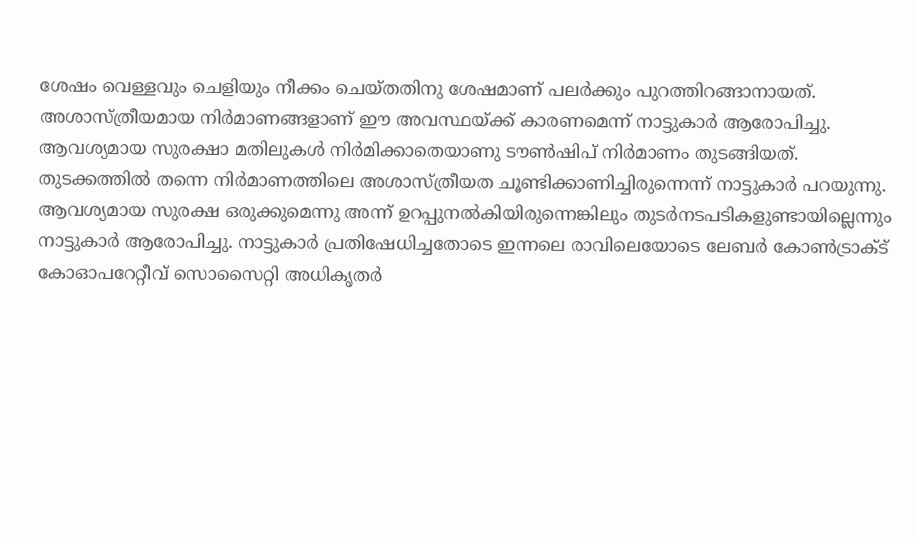ശേഷം വെള്ളവും ചെളിയും നീക്കം ചെയ്തതിനു ശേഷമാണ് പലർക്കും പുറത്തിറങ്ങാനായത്.
അശാസ്ത്രീയമായ നിർമാണങ്ങളാണ് ഈ അവസ്ഥയ്ക്ക് കാരണമെന്ന് നാട്ടുകാർ ആരോപിച്ചു. ആവശ്യമായ സുരക്ഷാ മതിലുകൾ നിർമിക്കാതെയാണു ടൗൺഷിപ് നിർമാണം തുടങ്ങിയത്.
തുടക്കത്തിൽ തന്നെ നിർമാണത്തിലെ അശാസ്ത്രീയത ചൂണ്ടിക്കാണിച്ചിരുന്നെന്ന് നാട്ടുകാർ പറയുന്നു.
ആവശ്യമായ സുരക്ഷ ഒരുക്കുമെന്നു അന്ന് ഉറപ്പുനൽകിയിരുന്നെങ്കിലും തുടർനടപടികളുണ്ടായില്ലെന്നും നാട്ടുകാർ ആരോപിച്ചു. നാട്ടുകാർ പ്രതിഷേധിച്ചതോടെ ഇന്നലെ രാവിലെയോടെ ലേബർ കോൺട്രാക്ട് കോഓപറേറ്റീവ് സൊസൈറ്റി അധികൃതർ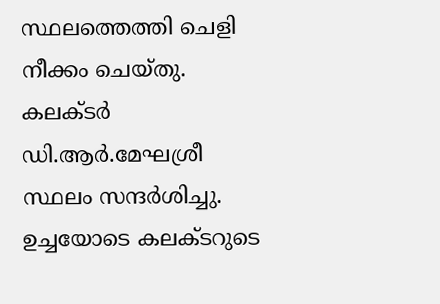സ്ഥലത്തെത്തി ചെളി നീക്കം ചെയ്തു.
കലക്ടർ ഡി.ആർ.മേഘശ്രീ സ്ഥലം സന്ദർശിച്ചു. ഉച്ചയോടെ കലക്ടറുടെ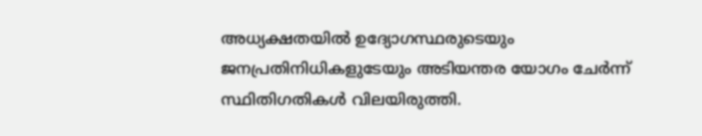അധ്യക്ഷതയിൽ ഉദ്യോഗസ്ഥരുടെയും ജനപ്രതിനിധികളുടേയും അടിയന്തര യോഗം ചേർന്ന് സ്ഥിതിഗതികൾ വിലയിരുത്തി.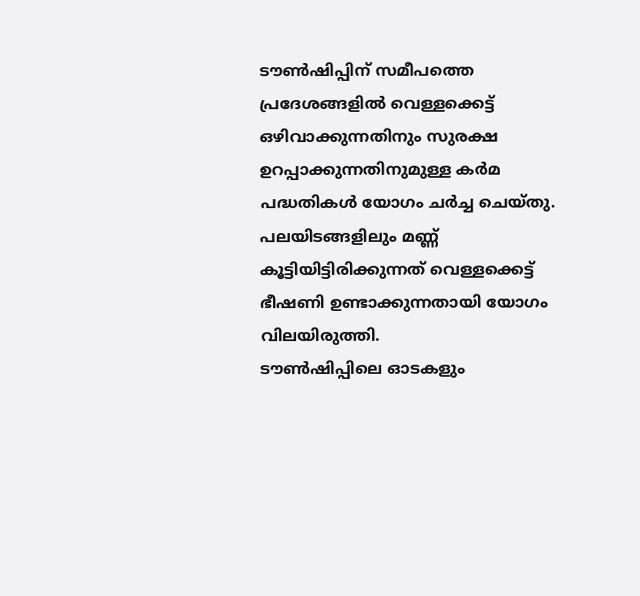ടൗൺഷിപ്പിന് സമീപത്തെ പ്രദേശങ്ങളിൽ വെള്ളക്കെട്ട് ഒഴിവാക്കുന്നതിനും സുരക്ഷ ഉറപ്പാക്കുന്നതിനുമുള്ള കർമ പദ്ധതികൾ യോഗം ചർച്ച ചെയ്തു. പലയിടങ്ങളിലും മണ്ണ് കൂട്ടിയിട്ടിരിക്കുന്നത് വെള്ളക്കെട്ട് ഭീഷണി ഉണ്ടാക്കുന്നതായി യോഗം വിലയിരുത്തി.
ടൗൺഷിപ്പിലെ ഓടകളും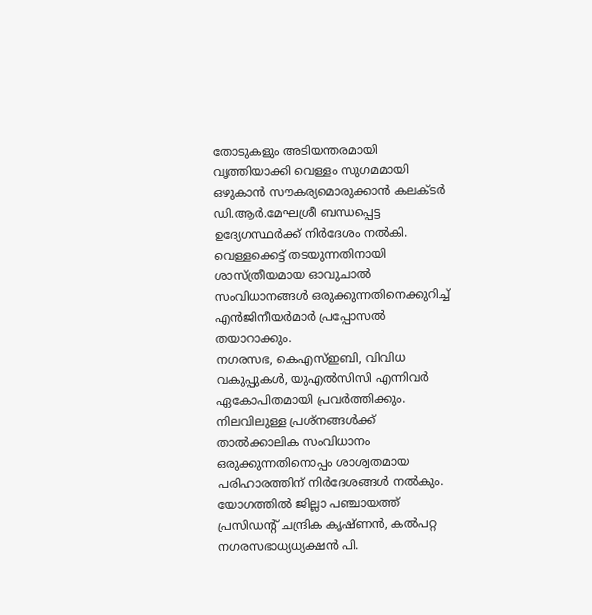തോടുകളും അടിയന്തരമായി വൃത്തിയാക്കി വെള്ളം സുഗമമായി ഒഴുകാൻ സൗകര്യമൊരുക്കാൻ കലക്ടർ ഡി.ആർ.മേഘശ്രീ ബന്ധപ്പെട്ട
ഉദ്യേഗസ്ഥർക്ക് നിർദേശം നൽകി. വെള്ളക്കെട്ട് തടയുന്നതിനായി ശാസ്ത്രീയമായ ഓവുചാൽ സംവിധാനങ്ങൾ ഒരുക്കുന്നതിനെക്കുറിച്ച് എൻജിനീയർമാർ പ്രപ്പോസൽ തയാറാക്കും.
നഗരസഭ, കെഎസ്ഇബി, വിവിധ വകുപ്പുകൾ, യുഎൽസിസി എന്നിവർ ഏകോപിതമായി പ്രവർത്തിക്കും. നിലവിലുള്ള പ്രശ്നങ്ങൾക്ക് താൽക്കാലിക സംവിധാനം ഒരുക്കുന്നതിനൊപ്പം ശാശ്വതമായ പരിഹാരത്തിന് നിർദേശങ്ങൾ നൽകും.
യോഗത്തിൽ ജില്ലാ പഞ്ചായത്ത് പ്രസിഡന്റ് ചന്ദ്രിക കൃഷ്ണൻ, കൽപറ്റ നഗരസഭാധ്യധ്യക്ഷൻ പി.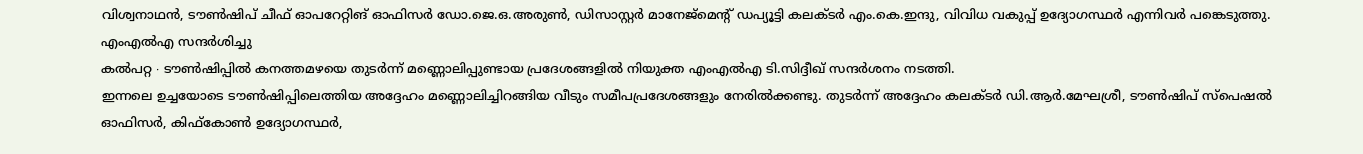വിശ്വനാഥൻ, ടൗൺഷിപ് ചീഫ് ഓപറേറ്റിങ് ഓഫിസർ ഡോ.ജെ.ഒ.അരുൺ, ഡിസാസ്റ്റർ മാനേജ്മെന്റ് ഡപ്യൂട്ടി കലക്ടർ എം.കെ.ഇന്ദു, വിവിധ വകുപ്പ് ഉദ്യോഗസ്ഥർ എന്നിവർ പങ്കെടുത്തു.
എംഎൽഎ സന്ദർശിച്ചു
കൽപറ്റ ∙ ടൗൺഷിപ്പിൽ കനത്തമഴയെ തുടർന്ന് മണ്ണൊലിപ്പുണ്ടായ പ്രദേശങ്ങളിൽ നിയുക്ത എംഎൽഎ ടി.സിദ്ദീഖ് സന്ദർശനം നടത്തി.
ഇന്നലെ ഉച്ചയോടെ ടൗൺഷിപ്പിലെത്തിയ അദ്ദേഹം മണ്ണൊലിച്ചിറങ്ങിയ വീടും സമീപപ്രദേശങ്ങളും നേരിൽക്കണ്ടു. തുടർന്ന് അദ്ദേഹം കലക്ടർ ഡി.ആർ.മേഘശ്രീ, ടൗൺഷിപ് സ്പെഷൽ ഓഫിസർ, കിഫ്കോൺ ഉദ്യോഗസ്ഥർ,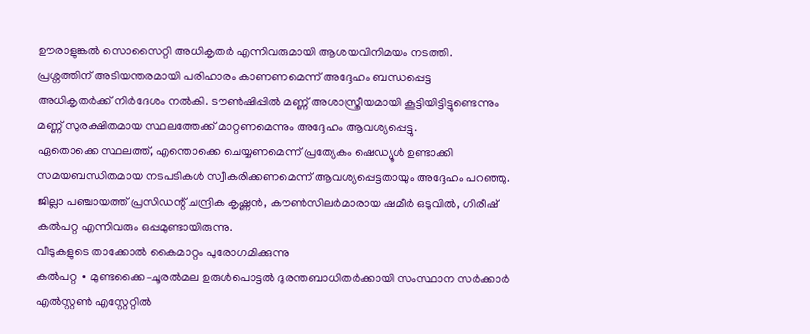ഊരാളുങ്കൽ സൊസൈറ്റി അധികൃതർ എന്നിവരുമായി ആശയവിനിമയം നടത്തി.
പ്രശ്നത്തിന് അടിയന്തരമായി പരിഹാരം കാണണമെന്ന് അദ്ദേഹം ബന്ധപ്പെട്ട
അധികൃതർക്ക് നിർദേശം നൽകി. ടൗൺഷിപ്പിൽ മണ്ണ് അശാസ്ത്രീയമായി കൂട്ടിയിട്ടിട്ടുണ്ടെന്നും മണ്ണ് സുരക്ഷിതമായ സ്ഥലത്തേക്ക് മാറ്റണമെന്നും അദ്ദേഹം ആവശ്യപ്പെട്ടു.
ഏതൊക്കെ സ്ഥലത്ത്, എന്തൊക്കെ ചെയ്യണമെന്ന് പ്രത്യേകം ഷെഡ്യൂൾ ഉണ്ടാക്കി സമയബന്ധിതമായ നടപടികൾ സ്വീകരിക്കണമെന്ന് ആവശ്യപ്പെട്ടതായും അദ്ദേഹം പറഞ്ഞു. ജില്ലാ പഞ്ചായത്ത് പ്രസിഡന്റ് ചന്ദ്രിക കൃഷ്ണൻ, കൗൺസിലർമാരായ ഷമീർ ഒടുവിൽ, ഗിരീഷ് കൽപറ്റ എന്നിവരും ഒപ്പമുണ്ടായിരുന്നു.
വീടുകളുടെ താക്കോൽ കൈമാറ്റം പുരോഗമിക്കുന്നു
കൽപറ്റ ∙ മുണ്ടക്കൈ–ചൂരൽമല ഉരുൾപൊട്ടൽ ദുരന്തബാധിതർക്കായി സംസ്ഥാന സർക്കാർ എൽസ്റ്റൺ എസ്റ്റേറ്റിൽ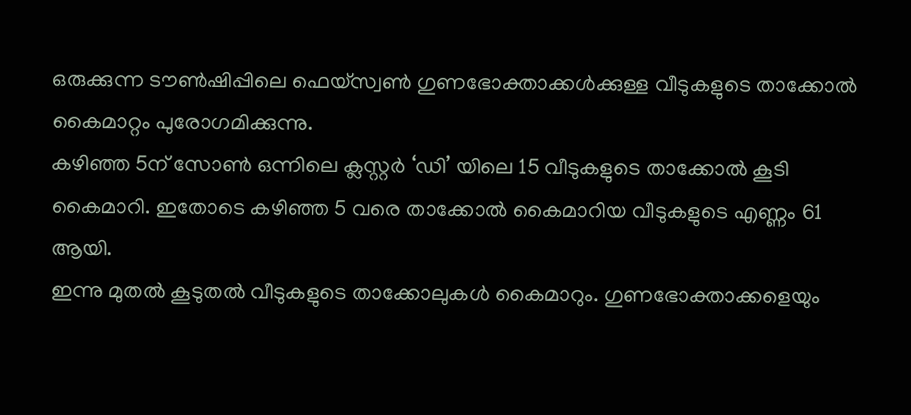ഒരുക്കുന്ന ടൗൺഷിപ്പിലെ ഫെയ്സ്വൺ ഗുണഭോക്താക്കൾക്കുള്ള വീടുകളുടെ താക്കോൽ കൈമാറ്റം പുരോഗമിക്കുന്നു.
കഴിഞ്ഞ 5ന് സോൺ ഒന്നിലെ ക്ലസ്റ്റർ ‘ഡി’ യിലെ 15 വീടുകളുടെ താക്കോൽ കൂടി കൈമാറി. ഇതോടെ കഴിഞ്ഞ 5 വരെ താക്കോൽ കൈമാറിയ വീടുകളുടെ എണ്ണം 61 ആയി.
ഇന്നു മുതൽ കൂടുതൽ വീടുകളുടെ താക്കോലുകൾ കൈമാറും. ഗുണഭോക്താക്കളെയും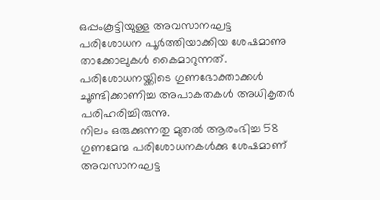ഒപ്പംകൂട്ടിയുള്ള അവസാനഘട്ട
പരിശോധന പൂർത്തിയാക്കിയ ശേഷമാണു താക്കോലുകൾ കൈമാറുന്നത്. പരിശോധനയ്ക്കിടെ ഗുണഭോക്താക്കൾ ചൂണ്ടിക്കാണിച്ച അപാകതകൾ അധികൃതർ പരിഹരിച്ചിരുന്നു.
നിലം ഒരുക്കുന്നതു മുതൽ ആരംഭിച്ച 58 ഗുണമേന്മ പരിശോധനകൾക്കു ശേഷമാണ് അവസാനഘട്ട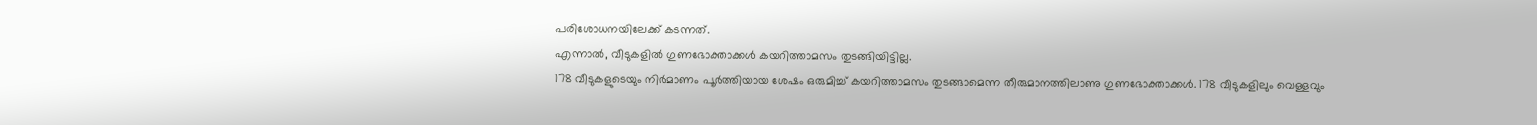പരിശോധനയിലേക്ക് കടന്നത്.
എന്നാൽ, വീടുകളിൽ ഗുണഭോക്താക്കൾ കയറിത്താമസം തുടങ്ങിയിട്ടില്ല.
178 വീടുകളുടെയും നിർമാണം പൂർത്തിയായ ശേഷം ഒരുമിച്ച് കയറിത്താമസം തുടങ്ങാമെന്ന തീരുമാനത്തിലാണു ഗുണഭോക്താക്കൾ. 178 വീടുകളിലും വെള്ളവും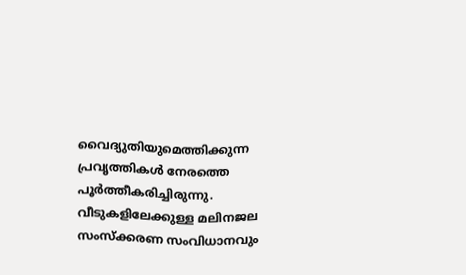വൈദ്യുതിയുമെത്തിക്കുന്ന പ്രവൃത്തികൾ നേരത്തെ പൂർത്തീകരിച്ചിരുന്നു.
വീടുകളിലേക്കുള്ള മലിനജല സംസ്ക്കരണ സംവിധാനവും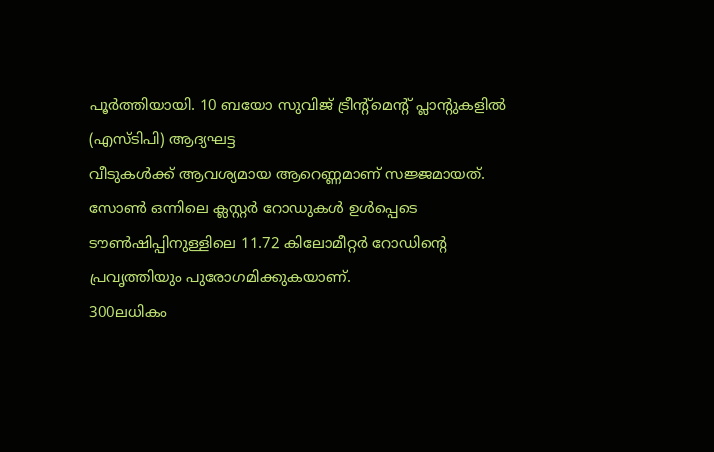പൂർത്തിയായി. 10 ബയോ സുവിജ് ട്രീന്റ്മെന്റ് പ്ലാന്റുകളിൽ (എസ്ടിപി) ആദ്യഘട്ട
വീടുകൾക്ക് ആവശ്യമായ ആറെണ്ണമാണ് സജ്ജമായത്. സോൺ ഒന്നിലെ ക്ലസ്റ്റർ റോഡുകൾ ഉൾപ്പെടെ ടൗൺഷിപ്പിനുള്ളിലെ 11.72 കിലോമീറ്റർ റോഡിന്റെ പ്രവൃത്തിയും പുരോഗമിക്കുകയാണ്.
300ലധികം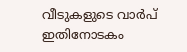വീടുകളുടെ വാർപ് ഇതിനോടകം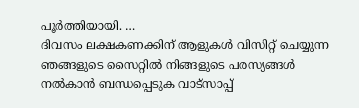പൂർത്തിയായി. …
ദിവസം ലക്ഷകണക്കിന് ആളുകൾ വിസിറ്റ് ചെയ്യുന്ന ഞങ്ങളുടെ സൈറ്റിൽ നിങ്ങളുടെ പരസ്യങ്ങൾ നൽകാൻ ബന്ധപ്പെടുക വാട്സാപ്പ്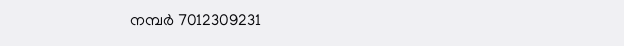നമ്പർ 7012309231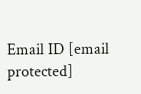Email ID [email protected]